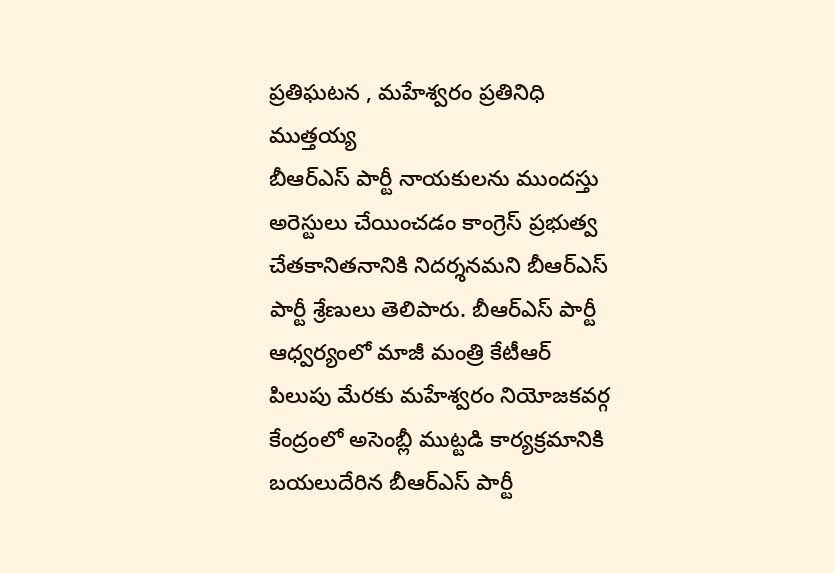ప్రతిఘటన , మహేశ్వరం ప్రతినిధి ముత్తయ్య
బీఆర్ఎస్ పార్టీ నాయకులను ముందస్తు అరెస్టులు చేయించడం కాంగ్రెస్ ప్రభుత్వ చేతకానితనానికి నిదర్శనమని బీఆర్ఎస్ పార్టీ శ్రేణులు తెలిపారు. బీఆర్ఎస్ పార్టీ ఆధ్వర్యంలో మాజీ మంత్రి కేటీఆర్ పిలుపు మేరకు మహేశ్వరం నియోజకవర్గ కేంద్రంలో అసెంబ్లీ ముట్టడి కార్యక్రమానికి బయలుదేరిన బీఆర్ఎస్ పార్టీ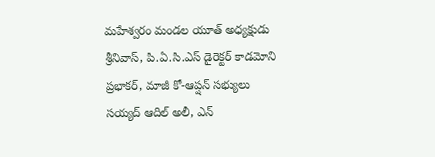మహేశ్వరం మండల యూత్ అధ్యక్షుడు శ్రీనివాస్, పి.ఏ.సి.ఎస్ డైరెక్టర్ కాడమోని ప్రభాకర్, మాజీ కో-ఆప్షన్ సభ్యులు సయ్యద్ ఆదిల్ అలీ, ఎన్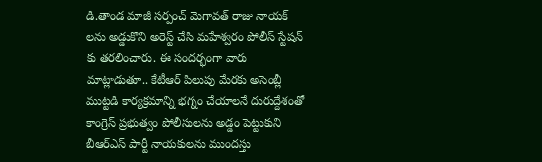డి.తాండ మాజీ సర్పంచ్ మెగావత్ రాజు నాయక్ లను అడ్డుకొని అరెస్ట్ చేసి మహేశ్వరం పోలీస్ స్టేషన్ కు తరలించారు. ఈ సందర్భంగా వారు మాట్లాడుతూ.. కేటీఆర్ పిలుపు మేరకు అసెంబ్లీ ముట్టడి కార్యక్రమాన్ని భగ్నం చేయాలనే దురుద్దేశంతో కాంగ్రెస్ ప్రభుత్వం పోలీసులను అడ్డం పెట్టుకుని బీఆర్ఎస్ పార్టీ నాయకులను ముందస్తు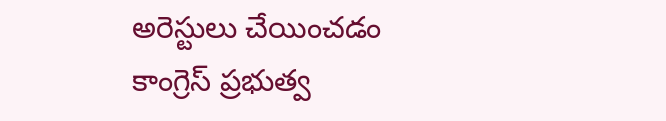అరెస్టులు చేయించడం కాంగ్రెస్ ప్రభుత్వ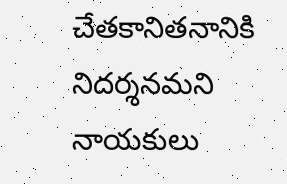చేతకానితనానికి నిదర్శనమని నాయకులు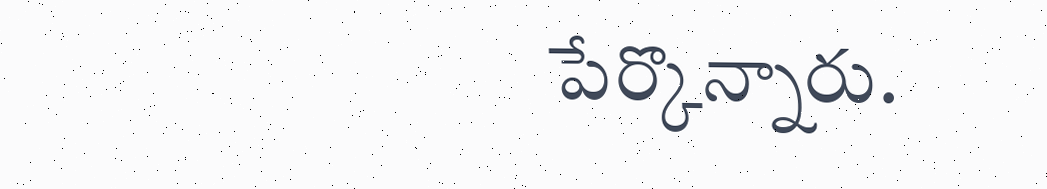పేర్కొన్నారు.